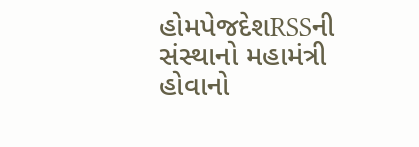હોમપેજદેશRSSની સંસ્થાનો મહામંત્રી હોવાનો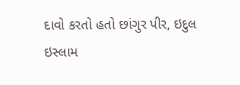દાવો કરતો હતો છાંગુર પીર, ઇદુલ ઇસ્લામ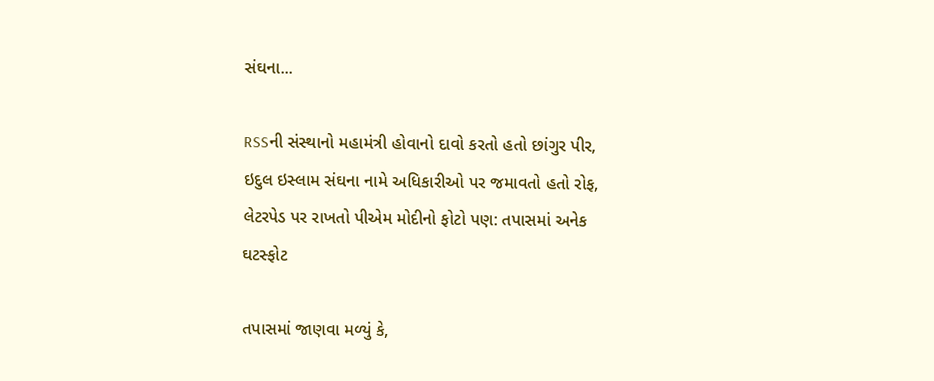સંઘના...

RSSની સંસ્થાનો મહામંત્રી હોવાનો દાવો કરતો હતો છાંગુર પીર, ઇદુલ ઇસ્લામ સંઘના નામે અધિકારીઓ પર જમાવતો હતો રોફ, લેટરપેડ પર રાખતો પીએમ મોદીનો ફોટો પણ: તપાસમાં અનેક ઘટસ્ફોટ

તપાસમાં જાણવા મળ્યું કે,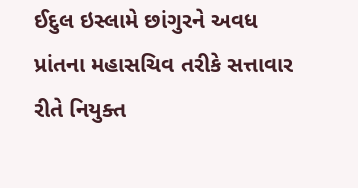ઈદુલ ઇસ્લામે છાંગુરને અવધ પ્રાંતના મહાસચિવ તરીકે સત્તાવાર રીતે નિયુક્ત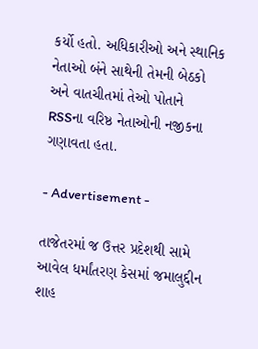કર્યો હતો. અધિકારીઓ અને સ્થાનિક નેતાઓ બંને સાથેની તેમની બેઠકો અને વાતચીતમાં તેઓ પોતાને RSSના વરિષ્ઠ નેતાઓની નજીકના ગણાવતા હતા.

- Advertisement -

તાજેતરમાં જ ઉત્તર પ્રદેશથી સામે આવેલ ધર્માંતરણ કેસમાં જમાલુદ્દીન શાહ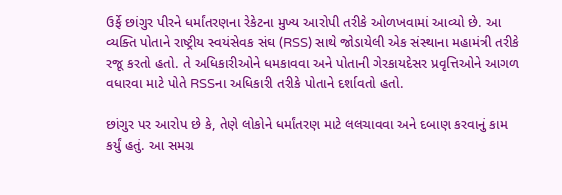ઉર્ફે છાંગુર પીરને ધર્માંતરણના રેકેટના મુખ્ય આરોપી તરીકે ઓળખવામાં આવ્યો છે. આ વ્યક્તિ પોતાને રાષ્ટ્રીય સ્વયંસેવક સંઘ (RSS) સાથે જોડાયેલી એક સંસ્થાના મહામંત્રી તરીકે રજૂ કરતો હતો. તે અધિકારીઓને ધમકાવવા અને પોતાની ગેરકાયદેસર પ્રવૃત્તિઓને આગળ વધારવા માટે પોતે RSSના અધિકારી તરીકે પોતાને દર્શાવતો હતો.

છાંગુર પર આરોપ છે કે, તેણે લોકોને ધર્માંતરણ માટે લલચાવવા અને દબાણ કરવાનું કામ કર્યું હતું. આ સમગ્ર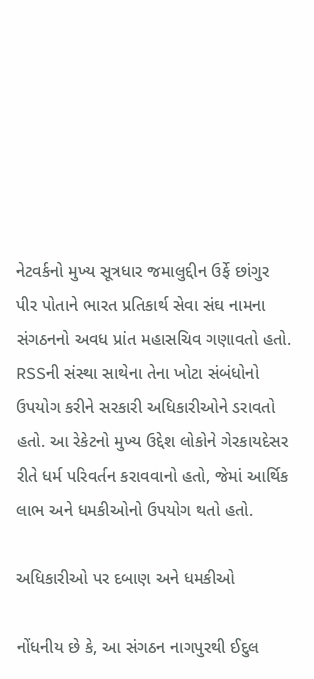નેટવર્કનો મુખ્ય સૂત્રધાર જમાલુદ્દીન ઉર્ફે છાંગુર પીર પોતાને ભારત પ્રતિકાર્થ સેવા સંઘ નામના સંગઠનનો અવધ પ્રાંત મહાસચિવ ગણાવતો હતો. RSSની સંસ્થા સાથેના તેના ખોટા સંબંધોનો ઉપયોગ કરીને સરકારી અધિકારીઓને ડરાવતો હતો. આ રેકેટનો મુખ્ય ઉદ્દેશ લોકોને ગેરકાયદેસર રીતે ધર્મ પરિવર્તન કરાવવાનો હતો, જેમાં આર્થિક લાભ અને ધમકીઓનો ઉપયોગ થતો હતો.

અધિકારીઓ પર દબાણ અને ધમકીઓ

નોંધનીય છે કે, આ સંગઠન નાગપુરથી ઈદુલ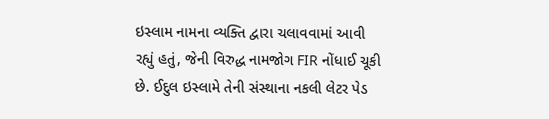ઇસ્લામ નામના વ્યક્તિ દ્વારા ચલાવવામાં આવી રહ્યું હતું, જેની વિરુદ્ધ નામજોગ FIR નોંધાઈ ચૂકી છે. ઈદુલ ઇસ્લામે તેની સંસ્થાના નકલી લેટર પેડ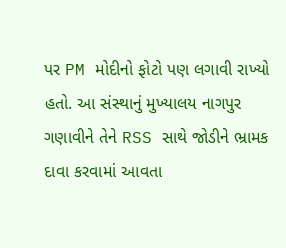પર PM મોદીનો ફોટો પણ લગાવી રાખ્યો હતો. આ સંસ્થાનું મુખ્યાલય નાગપુર ગણાવીને તેને RSS સાથે જોડીને ભ્રામક દાવા કરવામાં આવતા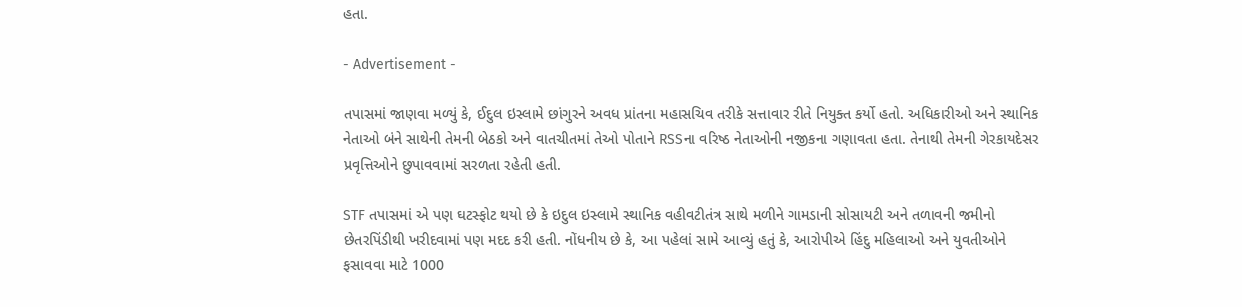હતા.

- Advertisement -

તપાસમાં જાણવા મળ્યું કે, ઈદુલ ઇસ્લામે છાંગુરને અવધ પ્રાંતના મહાસચિવ તરીકે સત્તાવાર રીતે નિયુક્ત કર્યો હતો. અધિકારીઓ અને સ્થાનિક નેતાઓ બંને સાથેની તેમની બેઠકો અને વાતચીતમાં તેઓ પોતાને RSSના વરિષ્ઠ નેતાઓની નજીકના ગણાવતા હતા. તેનાથી તેમની ગેરકાયદેસર પ્રવૃત્તિઓને છુપાવવામાં સરળતા રહેતી હતી.

STF તપાસમાં એ પણ ઘટસ્ફોટ થયો છે કે ઇદુલ ઇસ્લામે સ્થાનિક વહીવટીતંત્ર સાથે મળીને ગામડાની સોસાયટી અને તળાવની જમીનો છેતરપિંડીથી ખરીદવામાં પણ મદદ કરી હતી. નોંધનીય છે કે, આ પહેલાં સામે આવ્યું હતું કે, આરોપીએ હિંદુ મહિલાઓ અને યુવતીઓને ફસાવવા માટે 1000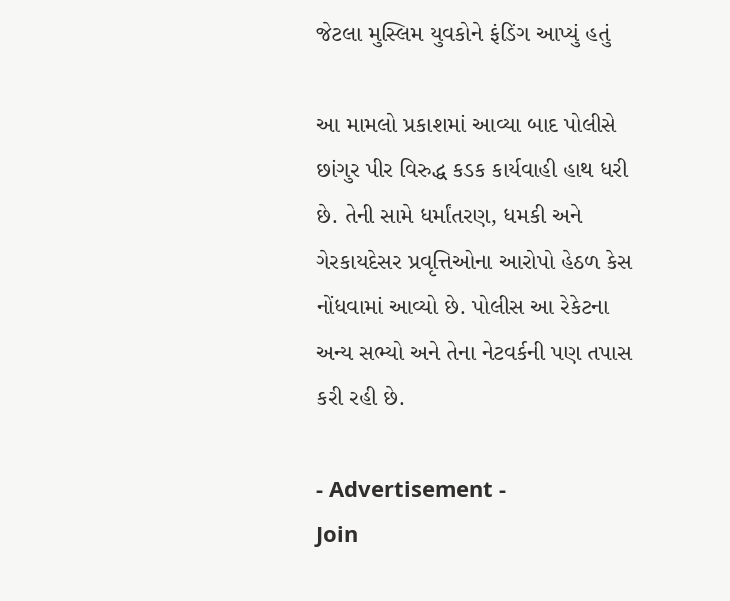જેટલા મુસ્લિમ યુવકોને ફંડિંગ આપ્યું હતું

આ મામલો પ્રકાશમાં આવ્યા બાદ પોલીસે છાંગુર પીર વિરુદ્ધ કડક કાર્યવાહી હાથ ધરી છે. તેની સામે ધર્માંતરણ, ધમકી અને ગેરકાયદેસર પ્રવૃત્તિઓના આરોપો હેઠળ કેસ નોંધવામાં આવ્યો છે. પોલીસ આ રેકેટના અન્ય સભ્યો અને તેના નેટવર્કની પણ તપાસ કરી રહી છે.

- Advertisement -
Join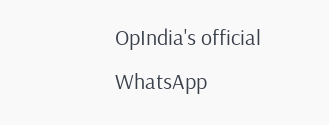OpIndia's official WhatsApp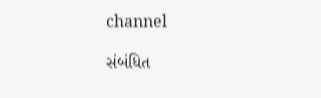channel

સંબંધિત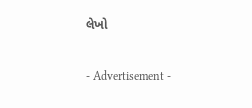લેખો

- Advertisement -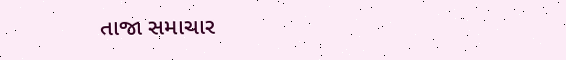તાજા સમાચાર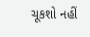ચૂકશો નહીં